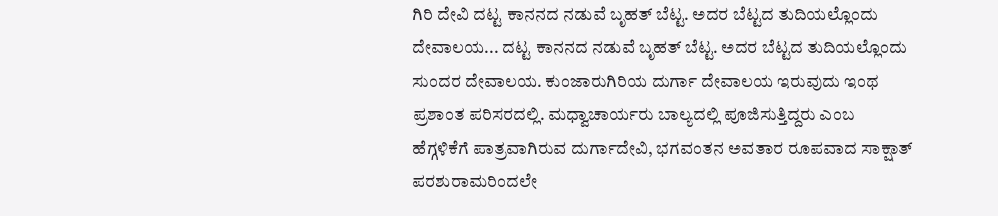ಗಿರಿ ದೇವಿ ದಟ್ಟ ಕಾನನದ ನಡುವೆ ಬೃಹತ್ ಬೆಟ್ಟ. ಅದರ ಬೆಟ್ಟದ ತುದಿಯಲ್ಲೊಂದು ದೇವಾಲಯ... ದಟ್ಟ ಕಾನನದ ನಡುವೆ ಬೃಹತ್ ಬೆಟ್ಟ. ಅದರ ಬೆಟ್ಟದ ತುದಿಯಲ್ಲೊಂದು ಸುಂದರ ದೇವಾಲಯ. ಕುಂಜಾರುಗಿರಿಯ ದುರ್ಗಾ ದೇವಾಲಯ ಇರುವುದು ಇಂಥ ಪ್ರಶಾಂತ ಪರಿಸರದಲ್ಲಿ. ಮಧ್ವಾಚಾರ್ಯರು ಬಾಲ್ಯದಲ್ಲಿ ಪೂಜಿಸುತ್ತಿದ್ದರು ಎಂಬ ಹೆಗ್ಗಳಿಕೆಗೆ ಪಾತ್ರವಾಗಿರುವ ದುರ್ಗಾದೇವಿ, ಭಗವಂತನ ಅವತಾರ ರೂಪವಾದ ಸಾಕ್ಷಾತ್ ಪರಶುರಾಮರಿಂದಲೇ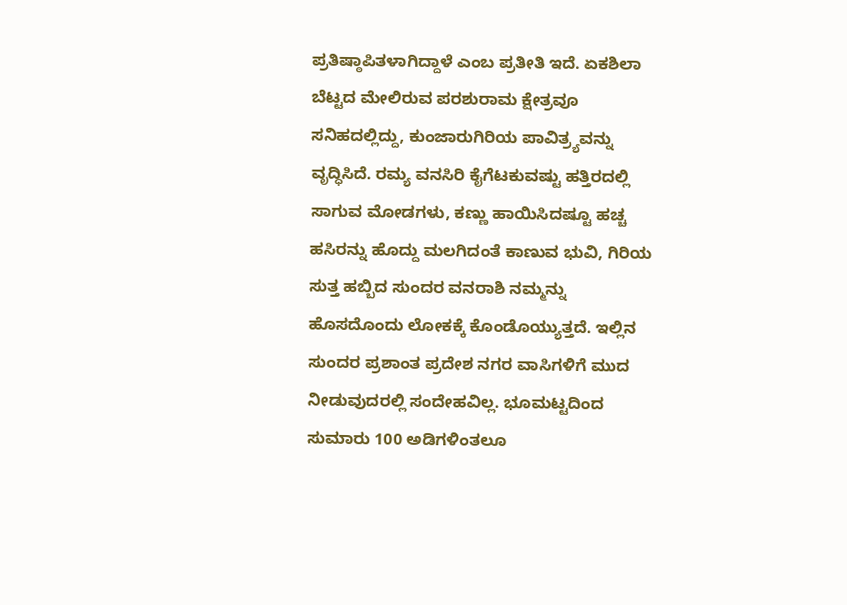ಪ್ರತಿಷ್ಠಾಪಿತಳಾಗಿದ್ದಾಳೆ ಎಂಬ ಪ್ರತೀತಿ ಇದೆ. ಏಕಶಿಲಾ ಬೆಟ್ಟದ ಮೇಲಿರುವ ಪರಶುರಾಮ ಕ್ಷೇತ್ರವೂ ಸನಿಹದಲ್ಲಿದ್ದು, ಕುಂಜಾರುಗಿರಿಯ ಪಾವಿತ್ರ್ಯವನ್ನು ವೃದ್ಧಿಸಿದೆ. ರಮ್ಯ ವನಸಿರಿ ಕೈಗೆಟಕುವಷ್ಟು ಹತ್ತಿರದಲ್ಲಿ ಸಾಗುವ ಮೋಡಗಳು, ಕಣ್ಣು ಹಾಯಿಸಿದಷ್ಟೂ ಹಚ್ಚ ಹಸಿರನ್ನು ಹೊದ್ದು ಮಲಗಿದಂತೆ ಕಾಣುವ ಭುವಿ, ಗಿರಿಯ ಸುತ್ತ ಹಬ್ಬಿದ ಸುಂದರ ವನರಾಶಿ ನಮ್ಮನ್ನು ಹೊಸದೊಂದು ಲೋಕಕ್ಕೆ ಕೊಂಡೊಯ್ಯುತ್ತದೆ. ಇಲ್ಲಿನ ಸುಂದರ ಪ್ರಶಾಂತ ಪ್ರದೇಶ ನಗರ ವಾಸಿಗಳಿಗೆ ಮುದ ನೀಡುವುದರಲ್ಲಿ ಸಂದೇಹವಿಲ್ಲ. ಭೂಮಟ್ಟದಿಂದ ಸುಮಾರು 100 ಅಡಿಗಳಿಂತಲೂ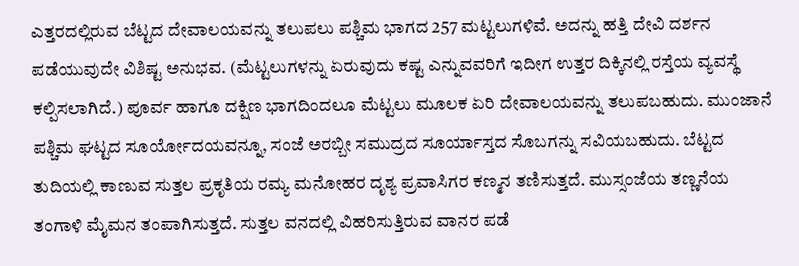ಎತ್ತರದಲ್ಲಿರುವ ಬೆಟ್ಟದ ದೇವಾಲಯವನ್ನು ತಲುಪಲು ಪಶ್ಚಿಮ ಭಾಗದ 257 ಮಟ್ಟಲುಗಳಿವೆ. ಅದನ್ನು ಹತ್ತಿ ದೇವಿ ದರ್ಶನ ಪಡೆಯುವುದೇ ವಿಶಿಷ್ಟ ಅನುಭವ. (ಮೆಟ್ಟಲುಗಳನ್ನು ಏರುವುದು ಕಷ್ಟ ಎನ್ನುವವರಿಗೆ ಇದೀಗ ಉತ್ತರ ದಿಕ್ಕಿನಲ್ಲಿ ರಸ್ತೆಯ ವ್ಯವಸ್ಥೆ ಕಲ್ಪಿಸಲಾಗಿದೆ.) ಪೂರ್ವ ಹಾಗೂ ದಕ್ಷಿಣ ಭಾಗದಿಂದಲೂ ಮೆಟ್ಟಲು ಮೂಲಕ ಏರಿ ದೇವಾಲಯವನ್ನು ತಲುಪಬಹುದು. ಮುಂಜಾನೆ ಪಶ್ಚಿಮ ಘಟ್ಟದ ಸೂರ್ಯೋದಯವನ್ನೂ, ಸಂಜೆ ಅರಬ್ಬೀ ಸಮುದ್ರದ ಸೂರ್ಯಾಸ್ತದ ಸೊಬಗನ್ನು ಸವಿಯಬಹುದು. ಬೆಟ್ಟದ ತುದಿಯಲ್ಲಿ ಕಾಣುವ ಸುತ್ತಲ ಪ್ರಕೃತಿಯ ರಮ್ಯ ಮನೋಹರ ದೃಶ್ಯ ಪ್ರವಾಸಿಗರ ಕಣ್ಮನ ತಣಿಸುತ್ತದೆ. ಮುಸ್ಸಂಜೆಯ ತಣ್ಣನೆಯ ತಂಗಾಳಿ ಮೈಮನ ತಂಪಾಗಿಸುತ್ತದೆ. ಸುತ್ತಲ ವನದಲ್ಲಿ ವಿಹರಿಸುತ್ತಿರುವ ವಾನರ ಪಡೆ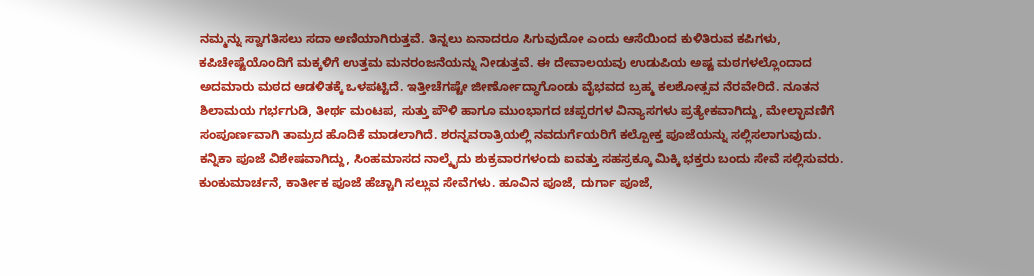ನಮ್ಮನ್ನು ಸ್ವಾಗತಿಸಲು ಸದಾ ಅಣಿಯಾಗಿರುತ್ತವೆ. ತಿನ್ನಲು ಏನಾದರೂ ಸಿಗುವುದೋ ಎಂದು ಆಸೆಯಿಂದ ಕುಳಿತಿರುವ ಕಪಿಗಳು, ಕಪಿಚೇಷ್ಟೆಯೊಂದಿಗೆ ಮಕ್ಕಳಿಗೆ ಉತ್ತಮ ಮನರಂಜನೆಯನ್ನು ನೀಡುತ್ತವೆ. ಈ ದೇವಾಲಯವು ಉಡುಪಿಯ ಅಷ್ಟ ಮಠಗಳಲ್ಲೊಂದಾದ ಅದಮಾರು ಮಠದ ಆಡಳಿತಕ್ಕೆ ಒಳಪಟ್ಟಿದೆ. ಇತ್ತೀಚೆಗಷ್ಟೇ ಜೀರ್ಣೋದ್ಧಾಗೊಂಡು ವೈಭವದ ಬ್ರಹ್ಮ ಕಲಶೋತ್ಸವ ನೆರವೇರಿದೆ. ನೂತನ ಶಿಲಾಮಯ ಗರ್ಭಗುಡಿ, ತೀರ್ಥ ಮಂಟಪ, ಸುತ್ತು ಪೌಳಿ ಹಾಗೂ ಮುಂಭಾಗದ ಚಪ್ಪರಗಳ ವಿನ್ಯಾಸಗಳು ಪ್ರತ್ಯೇಕವಾಗಿದ್ದು, ಮೇಲ್ಛಾವಣಿಗೆ ಸಂಪೂರ್ಣವಾಗಿ ತಾಮ್ರದ ಹೊದಿಕೆ ಮಾಡಲಾಗಿದೆ. ಶರನ್ನವರಾತ್ರಿಯಲ್ಲಿ ನವದುರ್ಗೆಯರಿಗೆ ಕಲ್ಪೋಕ್ತ ಪೂಜೆಯನ್ನು ಸಲ್ಲಿಸಲಾಗುವುದು. ಕನ್ನಿಕಾ ಪೂಜೆ ವಿಶೇಷವಾಗಿದ್ದು, ಸಿಂಹಮಾಸದ ನಾಲ್ಕೈದು ಶುಕ್ರವಾರಗಳಂದು ಐವತ್ತು ಸಹಸ್ರಕ್ಕೂ ಮಿಕ್ಕಿ ಭಕ್ತರು ಬಂದು ಸೇವೆ ಸಲ್ಲಿಸುವರು. ಕುಂಕುಮಾರ್ಚನೆ, ಕಾರ್ತೀಕ ಪೂಜೆ ಹೆಚ್ಚಾಗಿ ಸಲ್ಲುವ ಸೇವೆಗಳು. ಹೂವಿನ ಪೂಜೆ, ದುರ್ಗಾ ಪೂಜೆ,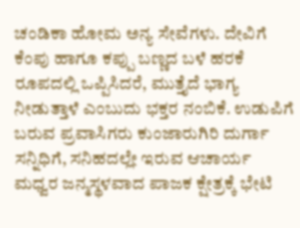ಚಂಡಿಕಾ ಹೋಮ ಅನ್ಯ ಸೇವೆಗಳು. ದೇವಿಗೆ ಕೆಂಪು ಹಾಗೂ ಕಪ್ಪು ಬಣ್ಣದ ಬಳೆ ಹರಕೆ ರೂಪದಲ್ಲಿ ಒಪ್ಪಿಸಿದರೆ, ಮುತ್ತೈದೆ ಭಾಗ್ಯ ನೀಡುತ್ತಾಳೆ ಎಂಬುದು ಭಕ್ತರ ನಂಬಿಕೆ. ಉಡುಪಿಗೆ ಬರುವ ಪ್ರವಾಸಿಗರು ಕುಂಜಾರುಗಿರಿ ದುರ್ಗಾ ಸನ್ನಿಧಿಗೆ, ಸನಿಹದಲ್ಲೇ ಇರುವ ಆಚಾರ್ಯ ಮಧ್ವರ ಜನ್ಮಸ್ಥಳವಾದ ಪಾಜಕ ಕ್ಷೇತ್ರಕ್ಕೆ ಭೇಟಿ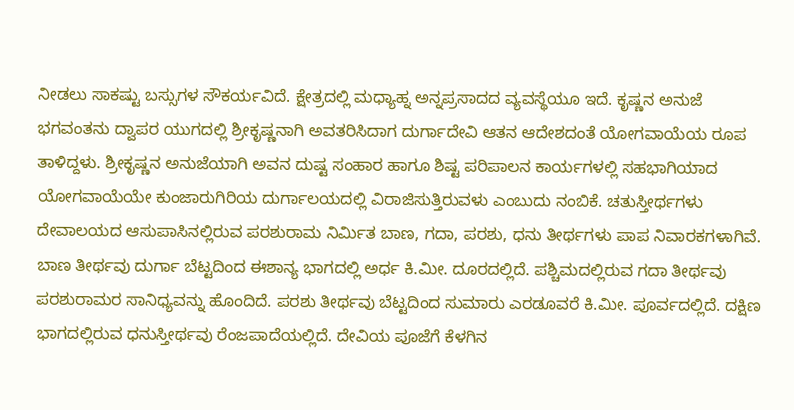ನೀಡಲು ಸಾಕಷ್ಟು ಬಸ್ಸುಗಳ ಸೌಕರ್ಯವಿದೆ. ಕ್ಷೇತ್ರದಲ್ಲಿ ಮಧ್ಯಾಹ್ನ ಅನ್ನಪ್ರಸಾದದ ವ್ಯವಸ್ಥೆಯೂ ಇದೆ. ಕೃಷ್ಣನ ಅನುಜೆ ಭಗವಂತನು ದ್ವಾಪರ ಯುಗದಲ್ಲಿ ಶ್ರೀಕೃಷ್ಣನಾಗಿ ಅವತರಿಸಿದಾಗ ದುರ್ಗಾದೇವಿ ಆತನ ಆದೇಶದಂತೆ ಯೋಗವಾಯೆಯ ರೂಪ ತಾಳಿದ್ದಳು. ಶ್ರೀಕೃಷ್ಣನ ಅನುಜೆಯಾಗಿ ಅವನ ದುಷ್ಟ ಸಂಹಾರ ಹಾಗೂ ಶಿಷ್ಟ ಪರಿಪಾಲನ ಕಾರ್ಯಗಳಲ್ಲಿ ಸಹಭಾಗಿಯಾದ ಯೋಗವಾಯೆಯೇ ಕುಂಜಾರುಗಿರಿಯ ದುರ್ಗಾಲಯದಲ್ಲಿ ವಿರಾಜಿಸುತ್ತಿರುವಳು ಎಂಬುದು ನಂಬಿಕೆ. ಚತುಸ್ತೀರ್ಥಗಳು ದೇವಾಲಯದ ಆಸುಪಾಸಿನಲ್ಲಿರುವ ಪರಶುರಾಮ ನಿರ್ಮಿತ ಬಾಣ, ಗದಾ, ಪರಶು, ಧನು ತೀರ್ಥಗಳು ಪಾಪ ನಿವಾರಕಗಳಾಗಿವೆ. ಬಾಣ ತೀರ್ಥವು ದುರ್ಗಾ ಬೆಟ್ಟದಿಂದ ಈಶಾನ್ಯ ಭಾಗದಲ್ಲಿ ಅರ್ಧ ಕಿ.ಮೀ. ದೂರದಲ್ಲಿದೆ. ಪಶ್ಚಿಮದಲ್ಲಿರುವ ಗದಾ ತೀರ್ಥವು ಪರಶುರಾಮರ ಸಾನಿಧ್ಯವನ್ನು ಹೊಂದಿದೆ. ಪರಶು ತೀರ್ಥವು ಬೆಟ್ಟದಿಂದ ಸುಮಾರು ಎರಡೂವರೆ ಕಿ.ಮೀ. ಪೂರ್ವದಲ್ಲಿದೆ. ದಕ್ಷಿಣ ಭಾಗದಲ್ಲಿರುವ ಧನುಸ್ತೀರ್ಥವು ರೆಂಜಪಾದೆಯಲ್ಲಿದೆ. ದೇವಿಯ ಪೂಜೆಗೆ ಕೆಳಗಿನ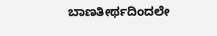ಬಾಣತೀರ್ಥದಿಂದಲೇ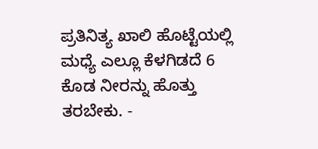ಪ್ರತಿನಿತ್ಯ ಖಾಲಿ ಹೊಟ್ಟೆಯಲ್ಲಿ ಮಧ್ಯೆ ಎಲ್ಲೂ ಕೆಳಗಿಡದೆ 6 ಕೊಡ ನೀರನ್ನು ಹೊತ್ತು ತರಬೇಕು. -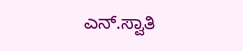ಎನ್.ಸ್ವಾತಿ